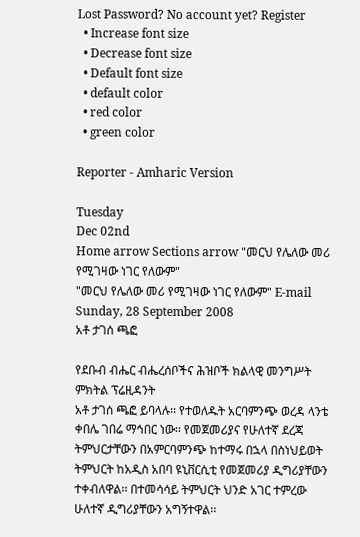Lost Password? No account yet? Register
  • Increase font size
  • Decrease font size
  • Default font size
  • default color
  • red color
  • green color

Reporter - Amharic Version

Tuesday
Dec 02nd
Home arrow Sections arrow "መርህ የሌለው መሪ የሚገዛው ነገር የለውም"
"መርህ የሌለው መሪ የሚገዛው ነገር የለውም" E-mail
Sunday, 28 September 2008
አቶ ታገሰ ጫፎ

የደቡብ ብሔር ብሔረሰቦችና ሕዝቦች ክልላዊ መንግሥት ምክትል ፕሬዚዳንት
አቶ ታገሰ ጫፎ ይባላሉ፡፡ የተወለዱት አርባምንጭ ወረዳ ላንቴ ቀበሌ ገበሬ ማኅበር ነው፡፡ የመጀመሪያና የሁለተኛ ደረጃ ትምህርታቸውን በአምርባምንጭ ከተማሩ በኋላ በስነህይወት ትምህርት ከአዲስ አበባ ዩኒቨርሲቲ የመጀመሪያ ዲግሪያቸውን ተቀብለዋል፡፡ በተመሳሳይ ትምህርት ህንድ አገር ተምረው ሁለተኛ ዲግሪያቸውን አግኝተዋል፡፡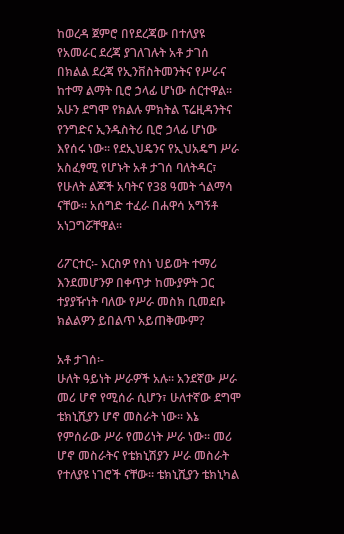ከወረዳ ጀምሮ በየደረጃው በተለያዩ የአመራር ደረጃ ያገለገሉት አቶ ታገሰ በክልል ደረጃ የኢንቨስትመንትና የሥራና ከተማ ልማት ቢሮ ኃላፊ ሆነው ሰርተዋል፡፡ አሁን ደግሞ የክልሉ ምክትል ፕሬዚዳንትና የንግድና ኢንዱስትሪ ቢሮ ኃላፊ ሆነው እየሰሩ ነው፡፡ የደኢህዴንና የኢህአዴግ ሥራ አስፈፃሚ የሆኑት አቶ ታገሰ ባለትዳር፣ የሁለት ልጆች አባትና የ38 ዓመት ጎልማሳ ናቸው፡፡ አሰግድ ተፈራ በሐዋሳ አግኝቶ አነጋግሯቸዋል፡፡

ሪፖርተር፡- እርስዎ የስነ ህይወት ተማሪ እንደመሆንዎ በቀጥታ ከሙያዎት ጋር ተያያዥነት ባለው የሥራ መስክ ቢመደቡ ክልልዎን ይበልጥ አይጠቅሙም?

አቶ ታገሰ፡-
ሁለት ዓይነት ሥራዎች አሉ፡፡ አንደኛው ሥራ መሪ ሆኖ የሚሰራ ሲሆን፣ ሁለተኛው ደግሞ ቴክኒሺያን ሆኖ መስራት ነው፡፡ እኔ የምሰራው ሥራ የመሪነት ሥራ ነው፡፡ መሪ ሆኖ መስራትና የቴክኒሽያን ሥራ መስራት የተለያዩ ነገሮች ናቸው፡፡ ቴክኒሺያን ቴክኒካል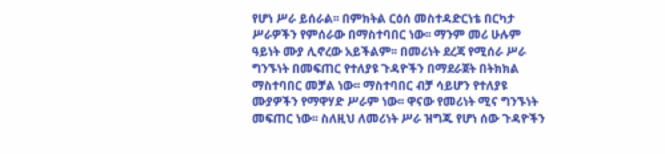የሆነ ሥራ ይሰራል፡፡ በምክትል ርዕሰ መስተዳድርነቴ በርካታ ሥራዎችን የምሰራው በማስተባበር ነው፡፡ ማንም መሪ ሁሉም ዓይነት ሙያ ሊኖረው አይችልም፡፡ በመሪነት ደረጃ የሚሰራ ሥራ ግንኙነት በመፍጠር የተለያዩ ጉዳዮችን በማደራጀት በትክክል ማስተባበር መቻል ነው፡፡ ማስተባበር ብቻ ሳይሆን የተለያዩ ሙያዎችን የማዋሃድ ሥራም ነው፡፡ ዋናው የመሪነት ሚና ግንኙነት መፍጠር ነው፡፡ ስለዚህ ለመሪነት ሥራ ዝግጁ የሆነ ሰው ጉዳዮችን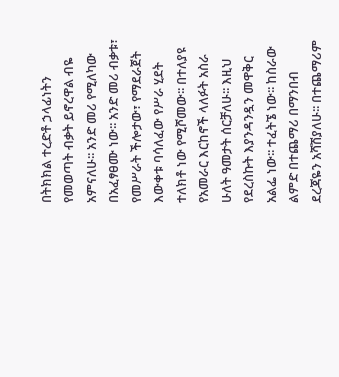በትክክል ተረድቶ ኃላፊነትን የመወጣት ብቃት ይኖረዋል ብዬ አምናለሁ፡፡ አንድ መሪ የሚለካው በአፈፃፀሙ ነው፡፡ አንድ መሪ ብቃቱ፣ የመሥራት ችሎታው፣ የማደራጀት እውቀቱ ባሳለፈው የሥራ ሂደት ተለክቶ ነው የሚሾመው፡፡ በተለያዩ የአመራር እርከኖች ላለፉት አስራ ሁለት ዓመታት ሰርቻለሁ፡፡ እዚህ የደረስኩት እያንዳንዷን መዋቅር አልፌ ነው፡፡ ተፈትኜ ነው፡፡ ከስራው ልምድ በተጨማሪ በማንበብ ደረጃዬን አሻሽያለሁ፡፡ በተጨማሪም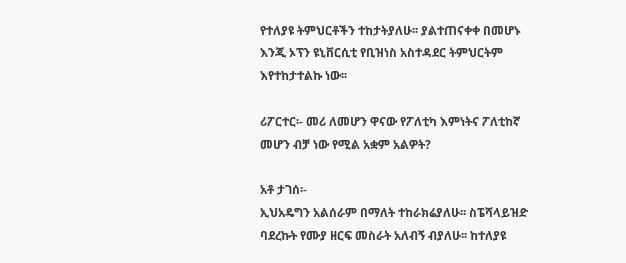የተለያዩ ትምህርቶችን ተከታትያለሁ፡፡ ያልተጠናቀቀ በመሆኑ እንጂ ኦፕን ዩኒቨርሲቲ የቢዝነስ አስተዳደር ትምህርትም እየተከታተልኩ ነው፡፡

ሪፖርተር፡- መሪ ለመሆን ዋናው የፖለቲካ እምነትና ፖለቲከኛ መሆን ብቻ ነው የሚል አቋም አልዎት?

አቶ ታገሰ፡-
ኢህአዴግን አልሰራም በማለት ተከራክሬያለሁ፡፡ ስፔሻላይዝድ ባደረኩት የሙያ ዘርፍ መስራት አለብኝ ብያለሁ፡፡ ከተለያዩ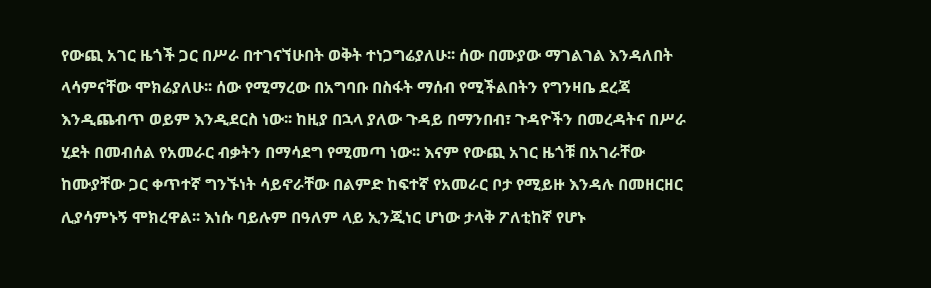የውጪ አገር ዜጎች ጋር በሥራ በተገናኘሁበት ወቅት ተነጋግሬያለሁ፡፡ ሰው በሙያው ማገልገል እንዳለበት ላሳምናቸው ሞክሬያለሁ፡፡ ሰው የሚማረው በአግባቡ በስፋት ማሰብ የሚችልበትን የግንዛቤ ደረጃ እንዲጨብጥ ወይም እንዲደርስ ነው፡፡ ከዚያ በኋላ ያለው ጉዳይ በማንበብ፣ ጉዳዮችን በመረዳትና በሥራ ሂደት በመብሰል የአመራር ብቃትን በማሳደግ የሚመጣ ነው፡፡ እናም የውጪ አገር ዜጎቹ በአገራቸው ከሙያቸው ጋር ቀጥተኛ ግንኙነት ሳይኖራቸው በልምድ ከፍተኛ የአመራር ቦታ የሚይዙ እንዳሉ በመዘርዘር ሊያሳምኑኝ ሞክረዋል፡፡ እነሱ ባይሉም በዓለም ላይ ኢንጂነር ሆነው ታላቅ ፖለቲከኛ የሆኑ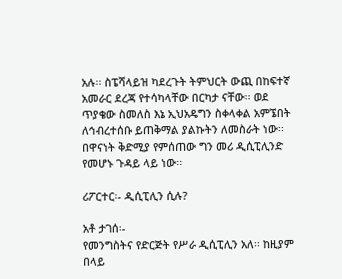አሉ፡፡ ስፔሻላይዝ ካደረጉት ትምህርት ውጪ በከፍተኛ አመራር ደረጃ የተሳካላቸው በርካታ ናቸው፡፡ ወደ ጥያቄው ስመለስ እኔ ኢህአዴግን ስቀላቀል አምኜበት ለኅብረተሰቡ ይጠቅማል ያልኩትን ለመስራት ነው፡፡ በዋናነት ቅድሚያ የምሰጠው ግን መሪ ዲሲፒሊንድ የመሆኑ ጉዳይ ላይ ነው፡፡

ሪፖርተር፡- ዲሲፒሊን ሲሉ?

አቶ ታገሰ፡-
የመንግስትና የድርጅት የሥራ ዲሲፒሊን አለ፡፡ ከዚያም በላይ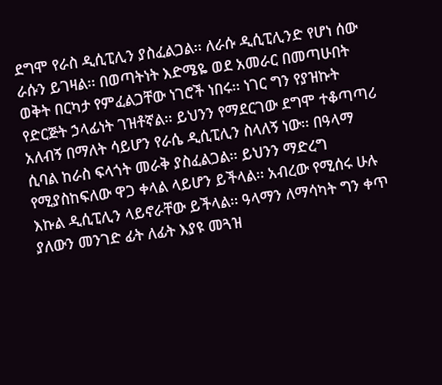ደግሞ የራስ ዲሲፒሊን ያስፈልጋል፡፡ ለራሱ ዲሲፒሊንድ የሆነ ሰው ራሱን ይገዛል፡፡ በወጣትነት እድሜዬ ወደ አመራር በመጣሁበት ወቅት በርካታ የምፈልጋቸው ነገሮች ነበሩ፡፡ ነገር ግን የያዝኩት የድርጅት ኃላፊነት ገዝቶኛል፡፡ ይህንን የማደርገው ደግሞ ተቆጣጣሪ አለብኝ በማለት ሳይሆን የራሴ ዲሲፒሊን ስላለኝ ነው፡፡ በዓላማ ሲባል ከራስ ፍላጎት መራቅ ያስፈልጋል፡፡ ይህንን ማድረግ የሚያስከፍለው ዋጋ ቀላል ላይሆን ይችላል፡፡ አብረው የሚሰሩ ሁሉ እኩል ዲሲፒሊን ላይኖራቸው ይችላል፡፡ ዓላማን ለማሳካት ግን ቀጥ ያለውን መንገድ ፊት ለፊት እያዩ መጓዝ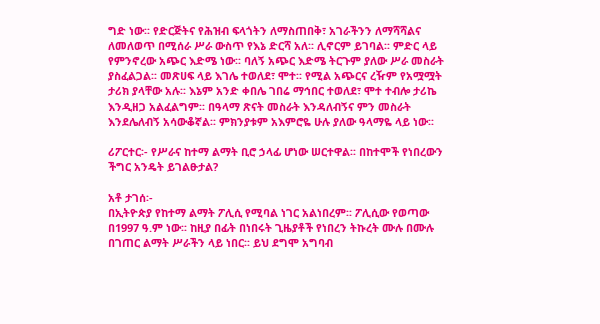ግድ ነው፡፡ የድርጅትና የሕዝብ ፍላጎትን ለማስጠበቅ፣ አገራችንን ለማሻሻልና ለመለወጥ በሚሰራ ሥራ ውስጥ የእኔ ድርሻ አለ፡፡ ሊኖርም ይገባል፡፡ ምድር ላይ የምንኖረው አጭር እድሜ ነው፡፡ ባለኝ አጭር እድሜ ትርጉም ያለው ሥራ መስራት ያስፈልጋል፡፡ መጽሀፍ ላይ እገሌ ተወለደ፣ ሞተ፡፡ የሚል አጭርና ረዥም የአሟሟት ታሪክ ያላቸው አሉ፡፡ እኔም አንድ ቀበሌ ገበሬ ማኅበር ተወለደ፣ ሞተ ተብሎ ታሪኬ እንዲዘጋ አልፈልግም፡፡ በዓላማ ጽናት መስራት እንዳለብኝና ምን መስራት እንደሌለብኝ አሳውቆኛል፡፡ ምክንያቱም አእምሮዬ ሁሉ ያለው ዓላማዬ ላይ ነው፡፡

ሪፖርተር፡- የሥራና ከተማ ልማት ቢሮ ኃላፊ ሆነው ሠርተዋል፡፡ በከተሞች የነበረውን ችግር አንዴት ይገልፁታል?

አቶ ታገሰ፡-
በኢትዮጵያ የከተማ ልማት ፖሊሲ የሚባል ነገር አልነበረም፡፡ ፖሊሲው የወጣው በ1997 ዓ.ም ነው፡፡ ከዚያ በፊት በነበሩት ጊዜያቶች የነበረን ትኩረት ሙሉ በሙሉ በገጠር ልማት ሥራችን ላይ ነበር፡፡ ይህ ደግሞ አግባብ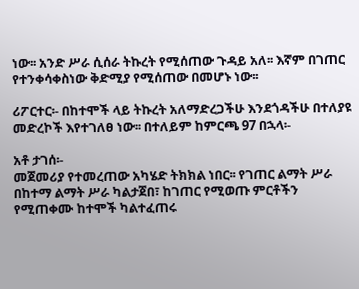ነው፡፡ አንድ ሥራ ሲሰራ ትኩረት የሚሰጠው ጉዳይ አለ፡፡ እኛም በገጠር የተንቀሳቀስነው ቅድሚያ የሚሰጠው በመሆኑ ነው፡፡

ሪፖርተር፡- በከተሞች ላይ ትኩረት አለማድረጋችሁ እንደጎዳችሁ በተለያዩ መድረኮች እየተገለፀ ነው፡፡ በተለይም ከምርጫ 97 በኋላ፡-

አቶ ታገሰ፡-
መጀመሪያ የተመረጠው አካሄድ ትክክል ነበር፡፡ የገጠር ልማት ሥራ በከተማ ልማት ሥራ ካልታጀበ፣ ከገጠር የሚወጡ ምርቶችን የሚጠቀሙ ከተሞች ካልተፈጠሩ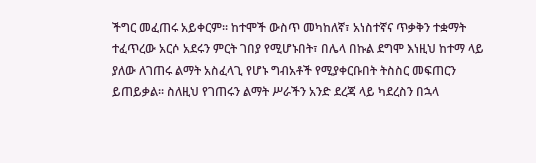ችግር መፈጠሩ አይቀርም፡፡ ከተሞች ውስጥ መካከለኛ፣ አነስተኛና ጥቃቅን ተቋማት ተፈጥረው አርሶ አደሩን ምርት ገበያ የሚሆኑበት፣ በሌላ በኩል ደግሞ እነዚህ ከተማ ላይ ያለው ለገጠሩ ልማት አስፈላጊ የሆኑ ግብአቶች የሚያቀርቡበት ትስስር መፍጠርን ይጠይቃል፡፡ ስለዚህ የገጠሩን ልማት ሥራችን አንድ ደረጃ ላይ ካደረስን በኋላ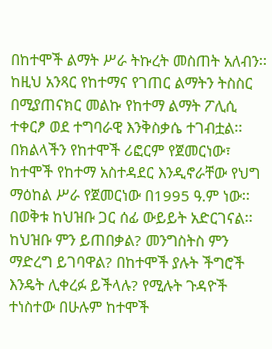በከተሞች ልማት ሥራ ትኩረት መስጠት አለብን፡፡ ከዚህ አንጻር የከተማና የገጠር ልማትን ትስስር በሚያጠናክር መልኩ የከተማ ልማት ፖሊሲ ተቀርፆ ወደ ተግባራዊ እንቅስቃሴ ተገብቷል፡፡ በክልላችን የከተሞች ሪፎርም የጀመርነው፣ ከተሞች የከተማ አስተዳደር እንዲኖራቸው የህግ ማዕከል ሥራ የጀመርነው በ1995 ዓ.ም ነው፡፡ በወቅቱ ከህዝቡ ጋር ሰፊ ውይይት አድርገናል፡፡ ከህዝቡ ምን ይጠበቃል? መንግስትስ ምን ማድረግ ይገባዋል? በከተሞች ያሉት ችግሮች እንዴት ሊቀረፉ ይችላሉ? የሚሉት ጉዳዮች ተነስተው በሁሉም ከተሞች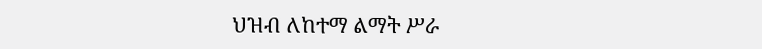ህዝብ ለከተማ ልማት ሥራ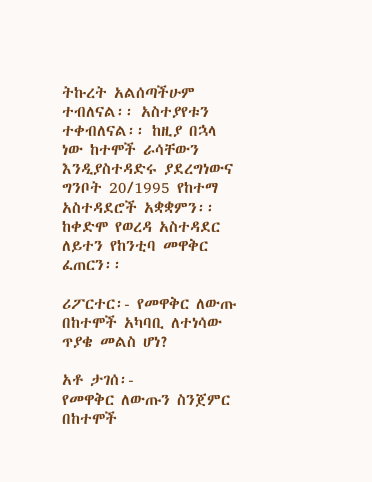ትኩረት አልሰጣችሁም ተብለናል፡፡ አስተያየቱን ተቀብለናል፡፡ ከዚያ በኋላ ነው ከተሞች ራሳቸውን እንዲያስተዳድሩ ያደረግነውና ግንቦት 20/1995 የከተማ አስተዳደሮች አቋቋምን፡፡ ከቀድሞ የወረዳ አስተዳደር ለይተን የከንቲባ መዋቅር ፈጠርን፡፡

ሪፖርተር፡- የመዋቅር ለውጡ በከተሞች አካባቢ ለተነሳው ጥያቄ መልስ ሆነ?

አቶ ታገሰ፡-
የመዋቅር ለውጡን ስንጀምር በከተሞች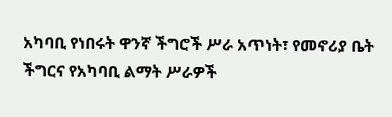አካባቢ የነበሩት ዋንኛ ችግሮች ሥራ አጥነት፣ የመኖሪያ ቤት ችግርና የአካባቢ ልማት ሥራዎች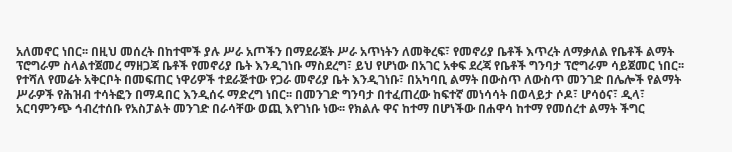አለመኖር ነበር፡፡ በዚህ መሰረት በከተሞች ያሉ ሥራ አጦችን በማደራጀት ሥራ አጥነትን ለመቅረፍ፣ የመኖሪያ ቤቶች እጥረት ለማቃለል የቤቶች ልማት ፕሮግራም ስላልተጀመረ ማዘጋጃ ቤቶች የመኖሪያ ቤት እንዲገነቡ ማስደረግ፣ ይህ የሆነው በአገር አቀፍ ደረጃ የቤቶች ግንባታ ፕሮግራም ሳይጀመር ነበር፡፡ የተሻለ የመሬት አቅርቦት በመፍጠር ነዋሪዎች ተደራጅተው የጋራ መኖሪያ ቤት እንዲገነቡ፣ በአካባቢ ልማት በውስጥ ለውስጥ መንገድ በሌሎች የልማት ሥራዎች የሕዝብ ተሳትፎን በማዳበር እንዲሰሩ ማድረግ ነበር፡፡ በመንገድ ግንባታ በተፈጠረው ከፍተኛ መነሳሳት በወላይታ ሶዶ፣ ሆሳዕና፣ ዲላ፣ አርባምንጭ ኅብረተሰቡ የአስፓልት መንገድ በራሳቸው ወጪ እየገነቡ ነው፡፡ የክልሉ ዋና ከተማ በሆነችው በሐዋሳ ከተማ የመሰረተ ልማት ችግር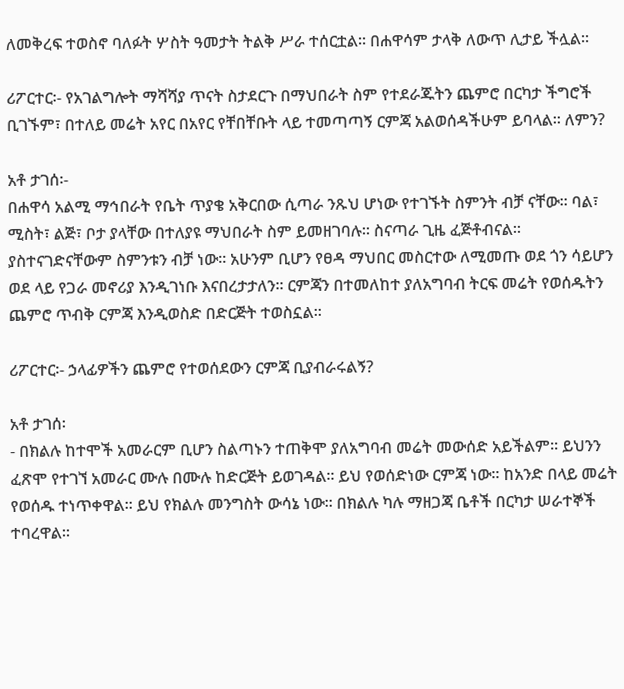ለመቅረፍ ተወስኖ ባለፉት ሦስት ዓመታት ትልቅ ሥራ ተሰርቷል፡፡ በሐዋሳም ታላቅ ለውጥ ሊታይ ችሏል፡፡

ሪፖርተር፡- የአገልግሎት ማሻሻያ ጥናት ስታደርጉ በማህበራት ስም የተደራጁትን ጨምሮ በርካታ ችግሮች ቢገኙም፣ በተለይ መሬት አየር በአየር የቸበቸቡት ላይ ተመጣጣኝ ርምጃ አልወሰዳችሁም ይባላል፡፡ ለምን?

አቶ ታገሰ፡-
በሐዋሳ አልሚ ማኅበራት የቤት ጥያቄ አቅርበው ሲጣራ ንጹህ ሆነው የተገኙት ስምንት ብቻ ናቸው፡፡ ባል፣ ሚስት፣ ልጅ፣ ቦታ ያላቸው በተለያዩ ማህበራት ስም ይመዘገባሉ፡፡ ስናጣራ ጊዜ ፈጅቶብናል፡፡ ያስተናገድናቸውም ስምንቱን ብቻ ነው፡፡ አሁንም ቢሆን የፀዳ ማህበር መስርተው ለሚመጡ ወደ ጎን ሳይሆን ወደ ላይ የጋራ መኖሪያ እንዲገነቡ እናበረታታለን፡፡ ርምጃን በተመለከተ ያለአግባብ ትርፍ መሬት የወሰዱትን ጨምሮ ጥብቅ ርምጃ እንዲወስድ በድርጅት ተወስኗል፡፡

ሪፖርተር፡- ኃላፊዎችን ጨምሮ የተወሰደውን ርምጃ ቢያብራሩልኝ?

አቶ ታገሰ፡
- በክልሉ ከተሞች አመራርም ቢሆን ስልጣኑን ተጠቅሞ ያለአግባብ መሬት መውሰድ አይችልም፡፡ ይህንን ፈጽሞ የተገኘ አመራር ሙሉ በሙሉ ከድርጅት ይወገዳል፡፡ ይህ የወሰድነው ርምጃ ነው፡፡ ከአንድ በላይ መሬት የወሰዱ ተነጥቀዋል፡፡ ይህ የክልሉ መንግስት ውሳኔ ነው፡፡ በክልሉ ካሉ ማዘጋጃ ቤቶች በርካታ ሠራተኞች ተባረዋል፡፡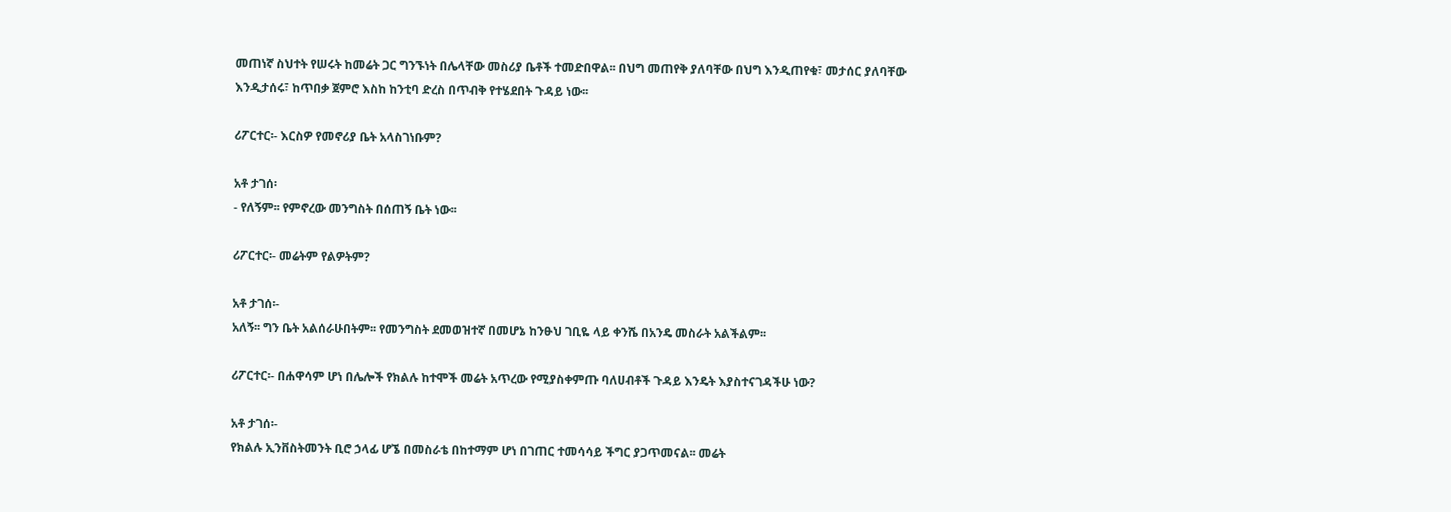መጠነኛ ስህተት የሠሩት ከመሬት ጋር ግንኙነት በሌላቸው መስሪያ ቤቶች ተመድበዋል፡፡ በህግ መጠየቅ ያለባቸው በህግ እንዲጠየቁ፣ መታሰር ያለባቸው እንዲታሰሩ፣ ከጥበቃ ጀምሮ እስከ ከንቲባ ድረስ በጥብቅ የተሄደበት ጉዳይ ነው፡፡

ሪፖርተር፡- እርስዎ የመኖሪያ ቤት አላስገነቡም?

አቶ ታገሰ፡
- የለኝም፡፡ የምኖረው መንግስት በሰጠኝ ቤት ነው፡፡

ሪፖርተር፡- መሬትም የልዎትም?

አቶ ታገሰ፡-
አለኝ፡፡ ግን ቤት አልሰራሁበትም፡፡ የመንግስት ደመወዝተኛ በመሆኔ ከንፁህ ገቢዬ ላይ ቀንሼ በአንዴ መስራት አልችልም፡፡

ሪፖርተር፡- በሐዋሳም ሆነ በሌሎች የክልሉ ከተሞች መሬት አጥረው የሚያስቀምጡ ባለሀብቶች ጉዳይ እንዴት እያስተናገዳችሁ ነው?

አቶ ታገሰ፡-
የክልሉ ኢንቨስትመንት ቢሮ ኃላፊ ሆኜ በመስራቴ በከተማም ሆነ በገጠር ተመሳሳይ ችግር ያጋጥመናል፡፡ መሬት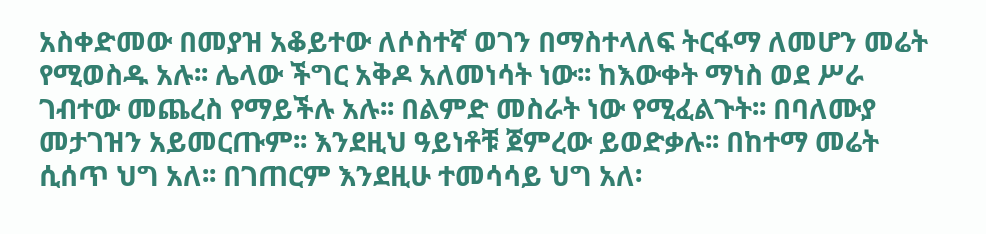አስቀድመው በመያዝ አቆይተው ለሶስተኛ ወገን በማስተላለፍ ትርፋማ ለመሆን መሬት የሚወስዱ አሉ፡፡ ሌላው ችግር አቅዶ አለመነሳት ነው፡፡ ከእውቀት ማነስ ወደ ሥራ ገብተው መጨረስ የማይችሉ አሉ፡፡ በልምድ መስራት ነው የሚፈልጉት፡፡ በባለሙያ መታገዝን አይመርጡም፡፡ እንደዚህ ዓይነቶቹ ጀምረው ይወድቃሉ፡፡ በከተማ መሬት ሲሰጥ ህግ አለ፡፡ በገጠርም እንደዚሁ ተመሳሳይ ህግ አለ፡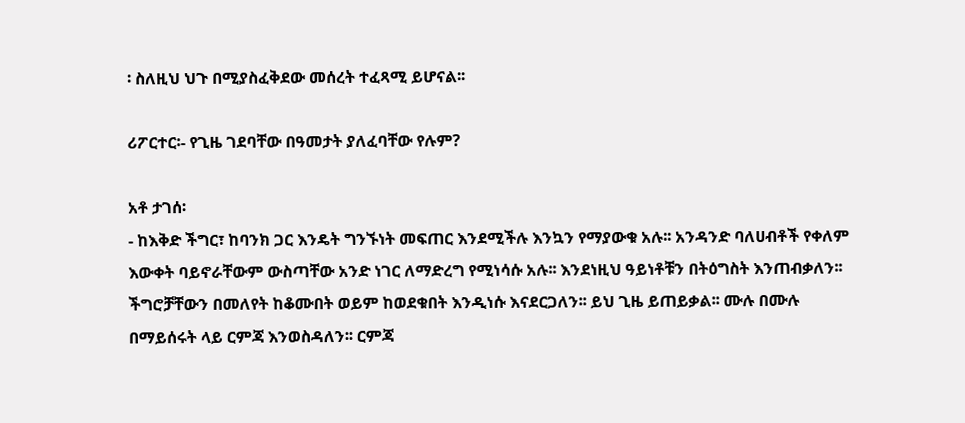፡ ስለዚህ ህጉ በሚያስፈቅደው መሰረት ተፈጻሚ ይሆናል፡፡

ሪፖርተር፡- የጊዜ ገደባቸው በዓመታት ያለፈባቸው የሉም?

አቶ ታገሰ፡
- ከእቅድ ችግር፣ ከባንክ ጋር እንዴት ግንኙነት መፍጠር እንደሚችሉ እንኳን የማያውቁ አሉ፡፡ አንዳንድ ባለሀብቶች የቀለም እውቀት ባይኖራቸውም ውስጣቸው አንድ ነገር ለማድረግ የሚነሳሱ አሉ፡፡ እንደነዚህ ዓይነቶቹን በትዕግስት እንጠብቃለን፡፡ ችግሮቻቸውን በመለየት ከቆሙበት ወይም ከወደቁበት እንዲነሱ እናደርጋለን፡፡ ይህ ጊዜ ይጠይቃል፡፡ ሙሉ በሙሉ በማይሰሩት ላይ ርምጃ እንወስዳለን፡፡ ርምጃ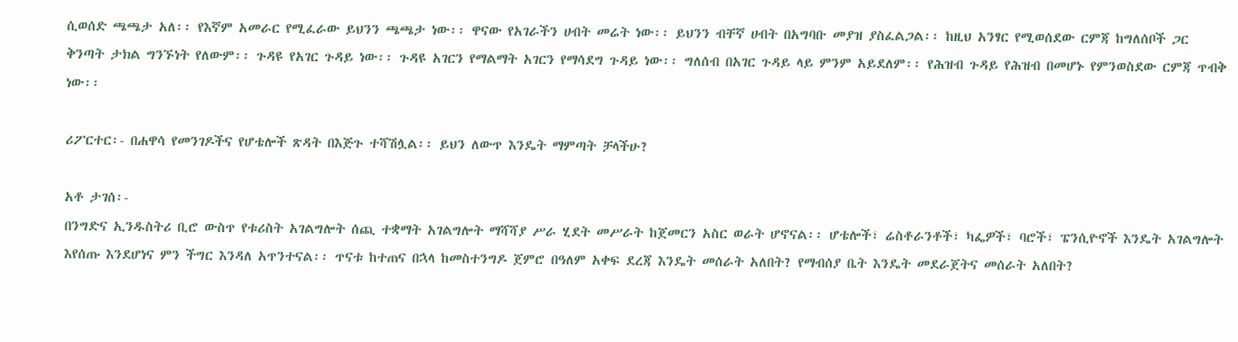ሲወሰድ ጫጫታ አለ፡፡ የእኛም አመራር የሚፈራው ይህንን ጫጫታ ነው፡፡ ዋናው የአገራችን ሀብት መሬት ነው፡፡ ይህንን ብቸኛ ሀብት በአግባቡ መያዝ ያስፈልጋል፡፡ ከዚህ አንፃር የሚወሰደው ርምጃ ከግለሰቦች ጋር ቅንጣት ታክል ግንኙነት የለውም፡፡ ጉዳዩ የአገር ጉዳይ ነው፡፡ ጉዳዩ አገርን የማልማት አገርን የማሳደግ ጉዳይ ነው፡፡ ግለሰብ በአገር ጉዳይ ላይ ምንም አይደለም፡፡ የሕዝብ ጉዳይ የሕዝብ በመሆኑ የምንወስደው ርምጃ ጥብቅ ነው፡፡

ሪፖርተር፡- በሐዋሳ የመንገዶችና የሆቴሎች ጽዳት በእጅጉ ተሻሽሏል፡፡ ይህን ለውጥ እንዴት ማምጣት ቻላችሁ?

አቶ ታገሰ፡-
በንግድና ኢንዱስትሪ ቢሮ ውስጥ የቱሪስት አገልግሎት ሰጪ ተቋማት አገልግሎት ማሻሻያ ሥራ ሂደት መሥራት ከጀመርን አስር ወራት ሆኖናል፡፡ ሆቴሎች፣ ሬስቶራንቶች፣ ካፌዎች፣ ባሮች፣ ፔንሲዮኖች እንዴት አገልግሎት እየሰጡ እንደሆነና ምን ችግር እንዳለ አጥንተናል፡፡ ጥናቱ ከተጠና በኋላ ከመስተንግዶ ጀምሮ በዓለም አቀፍ ደረጃ እንዴት መሰራት አለበት? የማብሰያ ቤት እንዴት መደራጀትና መሰራት አለበት?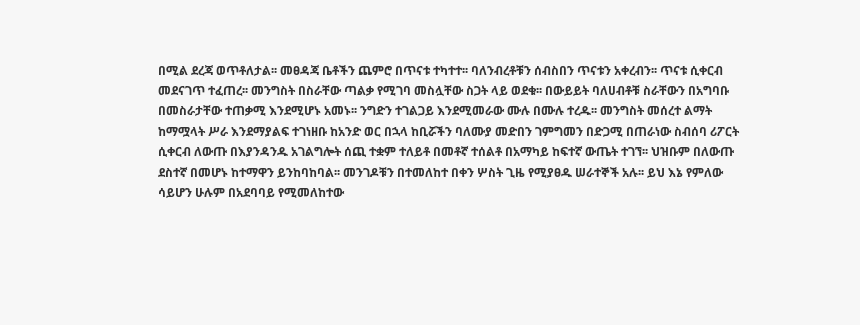በሚል ደረጃ ወጥቶለታል፡፡ መፀዳጃ ቤቶችን ጨምሮ በጥናቱ ተካተተ፡፡ ባለንብረቶቹን ሰብስበን ጥናቱን አቀረብን፡፡ ጥናቱ ሲቀርብ መደናገጥ ተፈጠረ፡፡ መንግስት በስራቸው ጣልቃ የሚገባ መስሏቸው ስጋት ላይ ወደቁ፡፡ በውይይት ባለሀብቶቹ ስራቸውን በአግባቡ በመስራታቸው ተጠቃሚ እንደሚሆኑ አመኑ፡፡ ንግድን ተገልጋይ እንደሚመራው ሙሉ በሙሉ ተረዱ፡፡ መንግስት መሰረተ ልማት ከማሟላት ሥራ እንደማያልፍ ተገነዘቡ ከአንድ ወር በኋላ ከቢሯችን ባለሙያ መድበን ገምግመን በድጋሚ በጠራነው ስብሰባ ሪፖርት ሲቀርብ ለውጡ በእያንዳንዱ አገልግሎት ሰጪ ተቋም ተለይቶ በመቶኛ ተሰልቶ በአማካይ ከፍተኛ ውጤት ተገኘ፡፡ ህዝቡም በለውጡ ደስተኛ በመሆኑ ከተማዋን ይንከባከባል፡፡ መንገዶቹን በተመለከተ በቀን ሦስት ጊዜ የሚያፀዱ ሠራተኞች አሉ፡፡ ይህ እኔ የምለው ሳይሆን ሁሉም በአደባባይ የሚመለከተው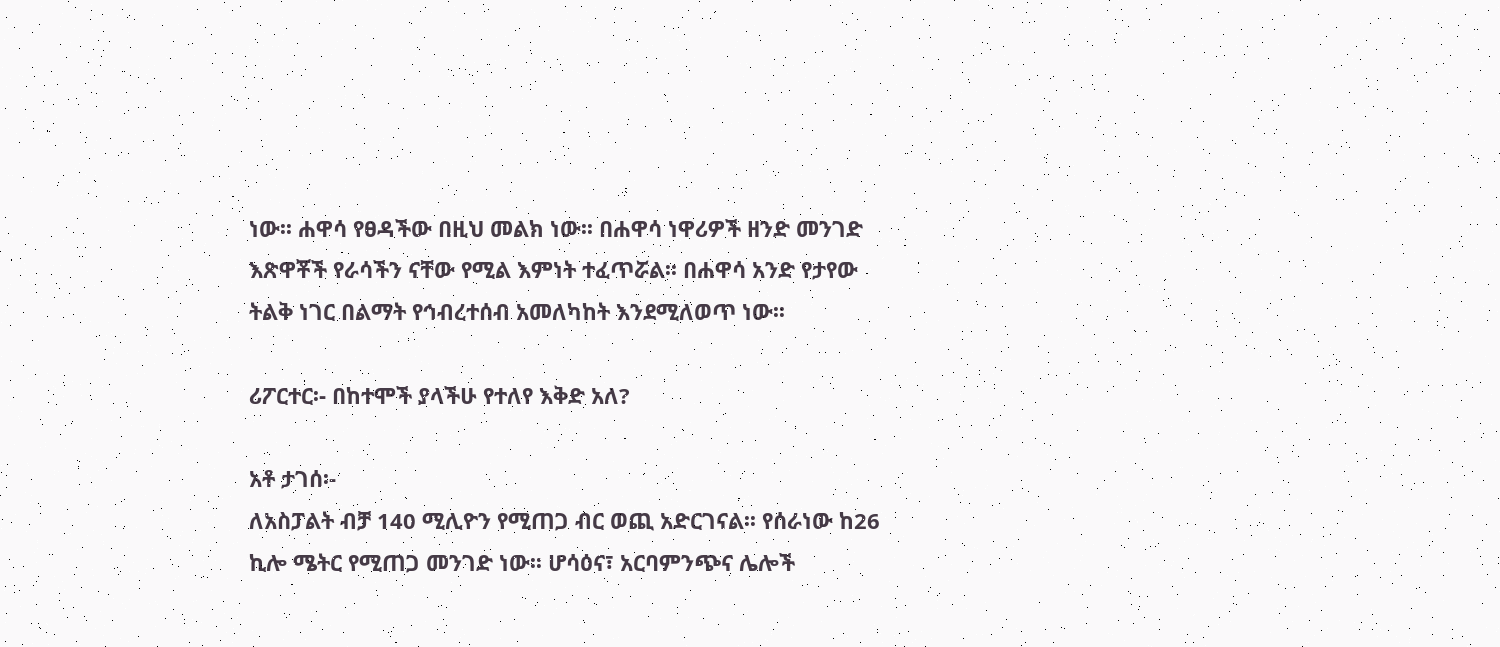ነው፡፡ ሐዋሳ የፀዳችው በዚህ መልክ ነው፡፡ በሐዋሳ ነዋሪዎች ዘንድ መንገድ እጽዋቾች የራሳችን ናቸው የሚል እምነት ተፈጥሯል፡፡ በሐዋሳ አንድ የታየው ትልቅ ነገር በልማት የኅብረተሰብ አመለካከት እንደሚለወጥ ነው፡፡

ሪፖርተር፡- በከተሞች ያላችሁ የተለየ እቅድ አለ?

አቶ ታገሰ፡-
ለአስፓልት ብቻ 140 ሚሊዮን የሚጠጋ ብር ወጪ አድርገናል፡፡ የሰራነው ከ26 ኪሎ ሜትር የሚጠጋ መንገድ ነው፡፡ ሆሳዕና፣ አርባምንጭና ሌሎች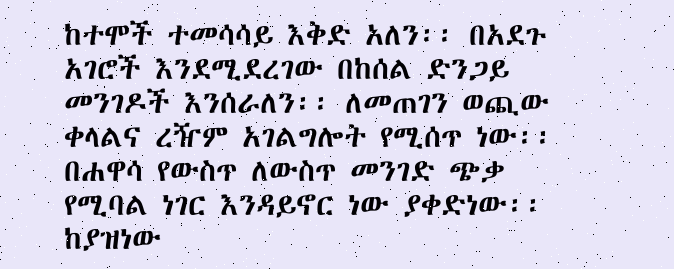ከተሞች ተመሳሳይ እቅድ አለን፡፡ በአደጉ አገሮች እንደሚደረገው በከሰል ድንጋይ መንገዶች እንሰራለን፡፡ ለመጠገን ወጪው ቀላልና ረዥም አገልግሎት የሚሰጥ ነው፡፡ በሐዋሳ የውስጥ ለውስጥ መንገድ ጭቃ የሚባል ነገር እንዳይኖር ነው ያቀድነው፡፡ ከያዝነው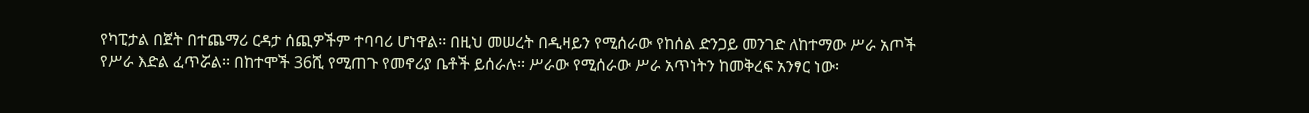የካፒታል በጀት በተጨማሪ ርዳታ ሰጪዎችም ተባባሪ ሆነዋል፡፡ በዚህ መሠረት በዲዛይን የሚሰራው የከሰል ድንጋይ መንገድ ለከተማው ሥራ አጦች የሥራ እድል ፈጥሯል፡፡ በከተሞች 36ሺ የሚጠጉ የመኖሪያ ቤቶች ይሰራሉ፡፡ ሥራው የሚሰራው ሥራ አጥነትን ከመቅረፍ አንፃር ነው፡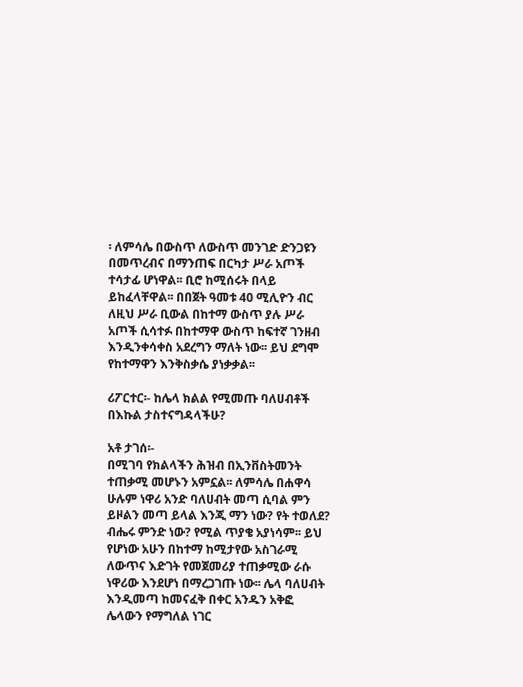፡ ለምሳሌ በውስጥ ለውስጥ መንገድ ድንጋዩን በመጥረብና በማንጠፍ በርካታ ሥራ አጦች ተሳታፊ ሆነዋል፡፡ ቢሮ ከሚሰሩት በላይ ይከፈላቸዋል፡፡ በበጀት ዓመቱ 40 ሚሊዮን ብር ለዚህ ሥራ ቢውል በከተማ ውስጥ ያሉ ሥራ አጦች ሲሳተፉ በከተማዋ ውስጥ ከፍተኛ ገንዘብ እንዲንቀሳቀስ አደረግን ማለት ነው፡፡ ይህ ደግሞ የከተማዋን እንቅስቃሴ ያነቃቃል፡፡

ሪፖርተር፡- ከሌላ ክልል የሚመጡ ባለሀብቶች በእኩል ታስተናግዳላችሁ?

አቶ ታገሰ፡-
በሚገባ የክልላችን ሕዝብ በኢንቨስትመንት ተጠቃሚ መሆኑን አምኗል፡፡ ለምሳሌ በሐዋሳ ሁሉም ነዋሪ አንድ ባለሀብት መጣ ሲባል ምን ይዞልን መጣ ይላል እንጂ ማን ነው? የት ተወለደ? ብሔሩ ምንድ ነው? የሚል ጥያቄ አያነሳም፡፡ ይህ የሆነው አሁን በከተማ ከሚታየው አስገራሚ ለውጥና እድገት የመጀመሪያ ተጠቃሚው ራሱ ነዋሪው እንደሆነ በማረጋገጡ ነው፡፡ ሌላ ባለሀብት እንዲመጣ ከመናፈቅ በቀር አንዱን አቅፎ ሌላውን የማግለል ነገር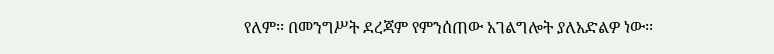የለም፡፡ በመንግሥት ደረጃም የምንሰጠው አገልግሎት ያለአድልዎ ነው፡፡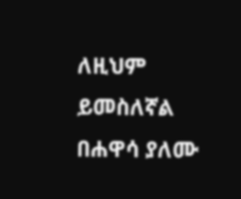ለዚህም ይመስለኛል በሐዋሳ ያለሙ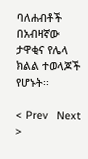ባለሐብቶች በአብዛኛው ታዋቂና የሌላ ክልል ተወላጆች የሆኑት፡፡

< Prev   Next >